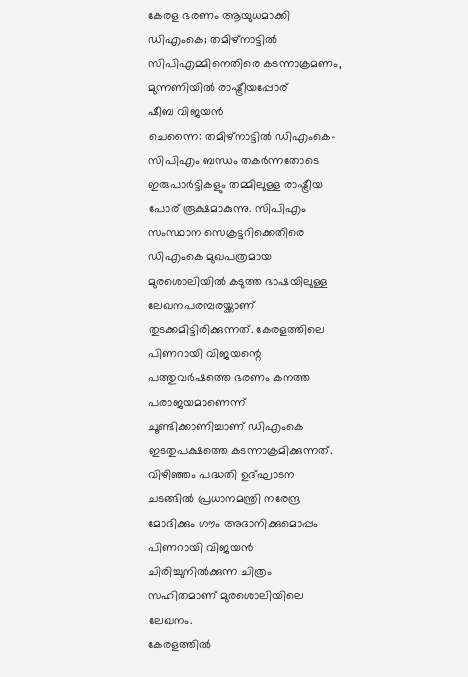കേരള ഭരണം ആയുധമാക്കി ഡിഎംകെ; തമിഴ്നാട്ടിൽ സിപിഎമ്മിനെതിരെ കടന്നാക്രമണം, മുന്നണിയിൽ രാഷ്ട്രീയപ്പോര്
ഷീബ വിജയൻ
ചെന്നൈ: തമിഴ്നാട്ടിൽ ഡിഎംകെ-സിപിഎം ബന്ധം തകർന്നതോടെ ഇരുപാർട്ടികളും തമ്മിലുള്ള രാഷ്ട്രീയ പോര് രൂക്ഷമാകുന്നു. സിപിഎം സംസ്ഥാന സെക്രട്ടറിക്കെതിരെ ഡിഎംകെ മുഖപത്രമായ മുരശൊലിയിൽ കടുത്ത ഭാഷയിലുള്ള ലേഖനപരമ്പരയ്ക്കാണ് തുടക്കമിട്ടിരിക്കുന്നത്. കേരളത്തിലെ പിണറായി വിജയന്റെ പത്തുവർഷത്തെ ഭരണം കനത്ത പരാജയമാണെന്ന് ചൂണ്ടിക്കാണിച്ചാണ് ഡിഎംകെ ഇടതുപക്ഷത്തെ കടന്നാക്രമിക്കുന്നത്. വിഴിഞ്ഞം പദ്ധതി ഉദ്ഘാടന ചടങ്ങിൽ പ്രധാനമന്ത്രി നരേന്ദ്ര മോദിക്കും ഗൗം അദാനിക്കുമൊപ്പം പിണറായി വിജയൻ ചിരിച്ചുനിൽക്കുന്ന ചിത്രം സഹിതമാണ് മുരശൊലിയിലെ ലേഖനം.
കേരളത്തിൽ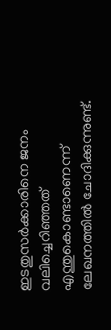ഇടതുസർക്കാരിനെ ജനം വലിച്ചെറിഞ്ഞത് എന്തുകൊണ്ടാണെന്ന് ലേഖനത്തിൽ ചോദിക്കുന്നുണ്ട്.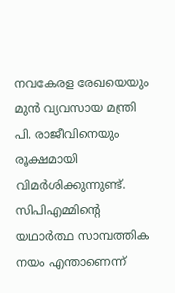നവകേരള രേഖയെയും മുൻ വ്യവസായ മന്ത്രി പി. രാജീവിനെയും രൂക്ഷമായി വിമർശിക്കുന്നുണ്ട്. സിപിഎമ്മിന്റെ യഥാർത്ഥ സാമ്പത്തിക നയം എന്താണെന്ന്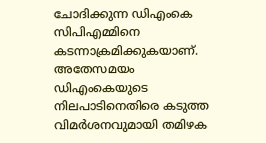ചോദിക്കുന്ന ഡിഎംകെ സിപിഎമ്മിനെ കടന്നാക്രമിക്കുകയാണ്. അതേസമയം ഡിഎംകെയുടെ നിലപാടിനെതിരെ കടുത്ത വിമർശനവുമായി തമിഴക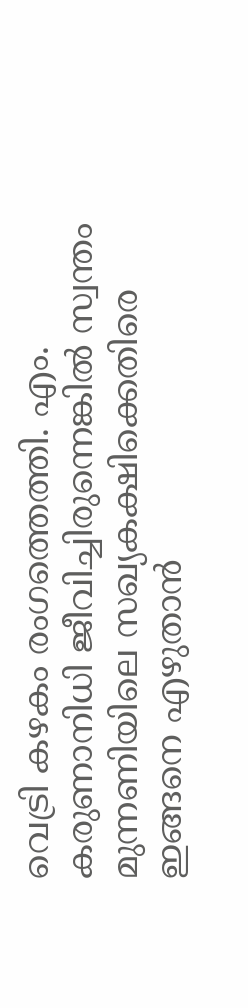വെട്രി കഴകം രംഗത്തെത്തി. എം. കരുണാനിധി ജീവിച്ചിരുന്നെങ്കിൽ സ്വന്തം മുന്നണിയിലെ സഖ്യകക്ഷിക്കെതിരെ ഇങ്ങനെ എഴുതാൻ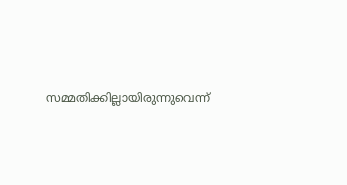സമ്മതിക്കില്ലായിരുന്നുവെന്ന്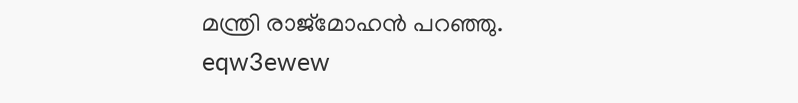മന്ത്രി രാജ്മോഹൻ പറഞ്ഞു.
eqw3ewew